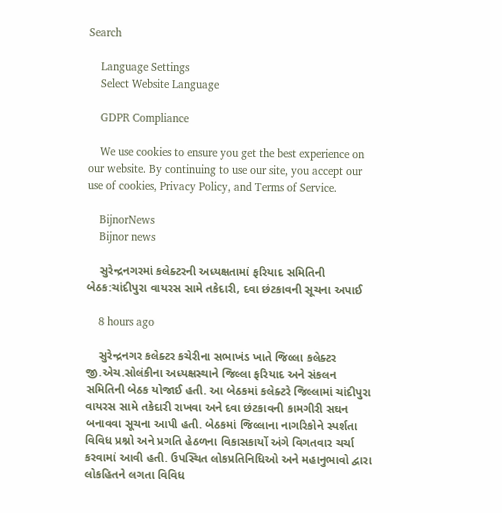Search

    Language Settings
    Select Website Language

    GDPR Compliance

    We use cookies to ensure you get the best experience on our website. By continuing to use our site, you accept our use of cookies, Privacy Policy, and Terms of Service.

    BijnorNews
    Bijnor news

    સુરેન્દ્રનગરમાં કલેક્ટરની અધ્યક્ષતામાં ફરિયાદ સમિતિની બેઠક:ચાંદીપુરા વાયરસ સામે તકેદારી, દવા છંટકાવની સૂચના અપાઈ

    8 hours ago

    સુરેન્દ્રનગર કલેક્ટર કચેરીના સભાખંડ ખાતે જિલ્લા કલેક્ટર જી.એચ.સોલંકીના અધ્યક્ષસ્થાને જિલ્લા ફરિયાદ અને સંકલન સમિતિની બેઠક યોજાઈ હતી. આ બેઠકમાં કલેક્ટરે જિલ્લામાં ચાંદીપુરા વાયરસ સામે તકેદારી રાખવા અને દવા છંટકાવની કામગીરી સઘન બનાવવા સૂચના આપી હતી. બેઠકમાં જિલ્લાના નાગરિકોને સ્પર્શતા વિવિધ પ્રશ્નો અને પ્રગતિ હેઠળના વિકાસકાર્યો અંગે વિગતવાર ચર્ચા કરવામાં આવી હતી. ઉપસ્થિત લોકપ્રતિનિધિઓ અને મહાનુભાવો દ્વારા લોકહિતને લગતા વિવિધ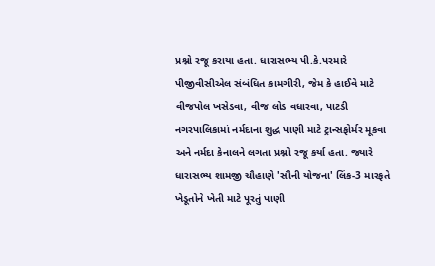પ્રશ્નો રજૂ કરાયા હતા. ધારાસભ્ય પી.કે.પરમારે પીજીવીસીએલ સંબંધિત કામગીરી, જેમ કે હાઈવે માટે વીજપોલ ખસેડવા, વીજ લોડ વધારવા, પાટડી નગરપાલિકામાં નર્મદાના શુદ્ધ પાણી માટે ટ્રાન્સફોર્મર મૂકવા અને નર્મદા કેનાલને લગતા પ્રશ્નો રજૂ કર્યા હતા. જ્યારે ધારાસભ્ય શામજી ચૌહાણે 'સૌની યોજના' લિંક-3 મારફતે ખેડૂતોને ખેતી માટે પૂરતું પાણી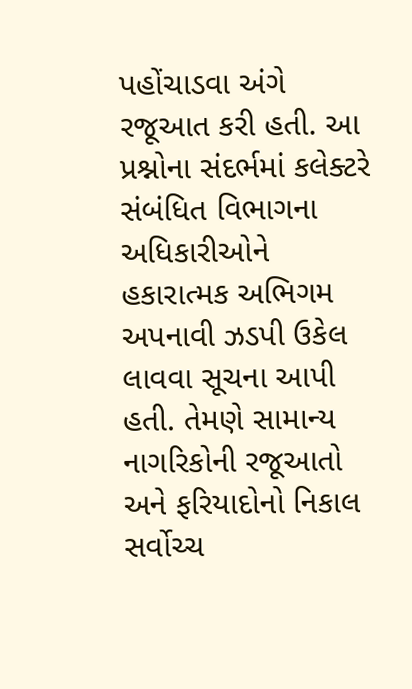પહોંચાડવા અંગે રજૂઆત કરી હતી. આ પ્રશ્નોના સંદર્ભમાં કલેક્ટરે સંબંધિત વિભાગના અધિકારીઓને હકારાત્મક અભિગમ અપનાવી ઝડપી ઉકેલ લાવવા સૂચના આપી હતી. તેમણે સામાન્ય નાગરિકોની રજૂઆતો અને ફરિયાદોનો નિકાલ સર્વોચ્ચ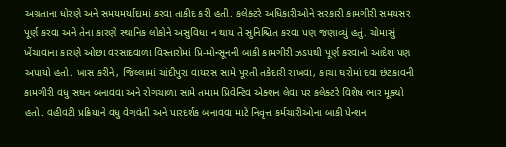અગ્રતાના ધોરણે અને સમયમર્યાદામાં કરવા તાકીદ કરી હતી. કલેક્ટરે અધિકારીઓને સરકારી કામગીરી સમયસર પૂર્ણ કરવા અને તેના કારણે સ્થાનિક લોકોને અસુવિધા ન થાય તે સુનિશ્ચિત કરવા પણ જણાવ્યું હતું. ચોમાસું ખેંચાવાના કારણે ઓછા વરસાદવાળા વિસ્તારોમાં પ્રિ-મોન્સૂનની બાકી કામગીરી ઝડપથી પૂર્ણ કરવાનો આદેશ પણ અપાયો હતો. ખાસ કરીને, જિલ્લામાં ચાંદીપુરા વાયરસ સામે પૂરતી તકેદારી રાખવા, કાચા ઘરોમાં દવા છંટકાવની કામગીરી વધુ સઘન બનાવવા અને રોગચાળા સામે તમામ પ્રિવેન્ટિવ એક્શન લેવા પર કલેક્ટરે વિશેષ ભાર મૂક્યો હતો. વહીવટી પ્રક્રિયાને વધુ વેગવંતી અને પારદર્શક બનાવવા માટે નિવૃત્ત કર્મચારીઓના બાકી પેન્શન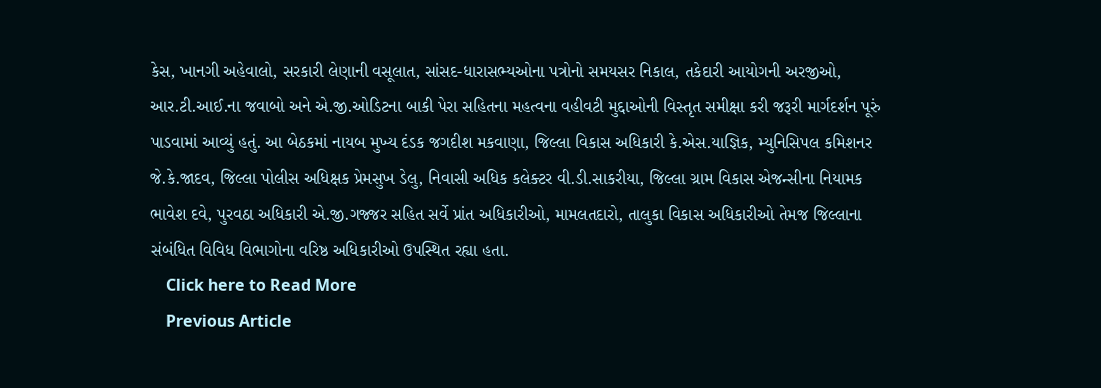કેસ, ખાનગી અહેવાલો, સરકારી લેણાની વસૂલાત, સાંસદ-ધારાસભ્યઓના પત્રોનો સમયસર નિકાલ, તકેદારી આયોગની અરજીઓ, આર.ટી.આઈ.ના જવાબો અને એ.જી.ઓડિટના બાકી પેરા સહિતના મહત્વના વહીવટી મુદ્દાઓની વિસ્તૃત સમીક્ષા કરી જરૂરી માર્ગદર્શન પૂરું પાડવામાં આવ્યું હતું. આ બેઠકમાં નાયબ મુખ્ય દંડક જગદીશ મકવાણા, જિલ્લા વિકાસ અધિકારી કે.એસ.યાજ્ઞિક, મ્યુનિસિપલ કમિશનર જે.કે.જાદવ, જિલ્લા પોલીસ અધિક્ષક પ્રેમસુખ ડેલુ, નિવાસી અધિક કલેક્ટર વી.ડી.સાકરીયા, જિલ્લા ગ્રામ વિકાસ એજન્સીના નિયામક ભાવેશ દવે, પુરવઠા અધિકારી એ.જી.ગજ્જર સહિત સર્વે પ્રાંત અધિકારીઓ, મામલતદારો, તાલુકા વિકાસ અધિકારીઓ તેમજ જિલ્લાના સંબંધિત વિવિધ વિભાગોના વરિષ્ઠ અધિકારીઓ ઉપસ્થિત રહ્યા હતા.
    Click here to Read More
    Previous Article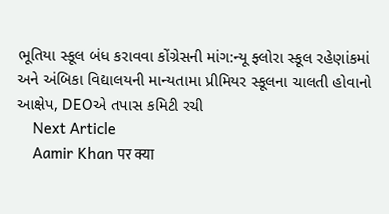ભૂતિયા સ્કૂલ બંધ કરાવવા કોંગ્રેસની માંગ:ન્યૂ ફ્લોરા સ્કૂલ રહેણાંકમાં અને અંબિકા વિદ્યાલયની માન્યતામા પ્રીમિયર સ્કૂલના ચાલતી હોવાનો આક્ષેપ, DEOએ તપાસ કમિટી રચી
    Next Article
    Aamir Khan पर क्या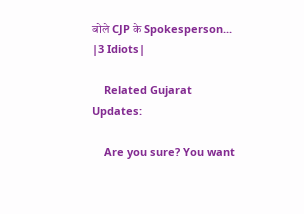बोले CJP के Spokesperson... |3 Idiots|

    Related Gujarat Updates:

    Are you sure? You want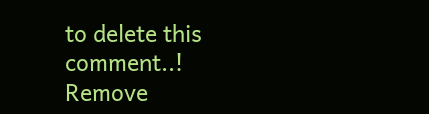to delete this comment..! Remove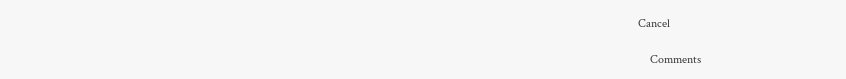Cancel

    Comments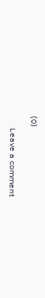(0)

      Leave a comment